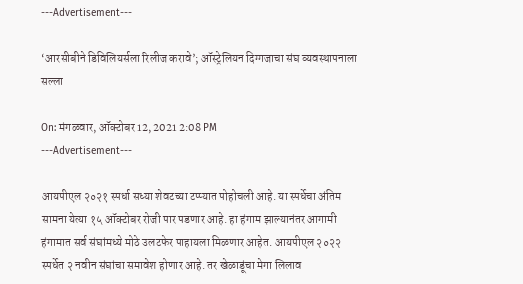---Advertisement---

‘आरसीबीने डिविलियर्सला रिलीज करावे’; ऑस्ट्रेलियन दिग्गजाचा संघ व्यवस्थापनाला सल्ला

On: मंगळवार, ऑक्टोबर 12, 2021 2:08 PM
---Advertisement---

आयपीएल २०२१ स्पर्धा सध्या शेवटच्या टप्प्यात पोहोचली आहे. या स्पर्धेचा अंतिम सामना येत्या १५ ऑक्टोबर रोजी पार पडणार आहे. हा हंगाम झाल्यानंतर आगामी हंगामात सर्व संघांमध्ये मोठे उलटफेर पाहायला मिळणार आहेत. आयपीएल २०२२ स्पर्धेत २ नवीन संघांचा समावेश होणार आहे. तर खेळाडूंचा मेगा लिलाव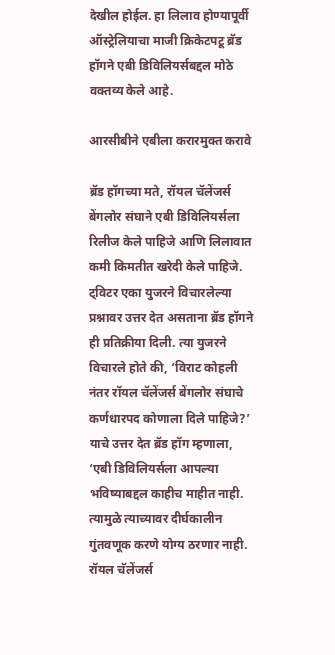देखील होईल. हा लिलाव होण्यापूर्वी ऑस्ट्रेलियाचा माजी क्रिकेटपटू ब्रॅड हॉगने एबी डिविलियर्सबद्दल मोठे वक्तव्य केले आहे.

आरसीबीने एबीला करारमुक्त करावे

ब्रॅड हॉगच्या मते, रॉयल चॅलेंजर्स बेंगलोर संघाने एबी डिविलियर्सला रिलीज केले पाहिजे आणि लिलावात कमी किमतीत खरेदी केले पाहिजे. ट्विटर एका युजरने विचारलेल्या प्रश्नावर उत्तर देत असताना ब्रॅड हॉगने ही प्रतिक्रीया दिली. त्या युजरने विचारले होते की, ‘विराट कोहली नंतर रॉयल चॅलेंजर्स बेंगलोर संघाचे कर्णधारपद कोणाला दिले पाहिजे?’ याचे उत्तर देत ब्रॅड हॉग म्हणाला, ‘एबी डिविलियर्सला आपल्या भविष्याबद्दल काहीच माहीत नाही. त्यामुळे त्याच्यावर दीर्घकालीन गुंतवणूक करणे योग्य ठरणार नाही. रॉयल चॅलेंजर्स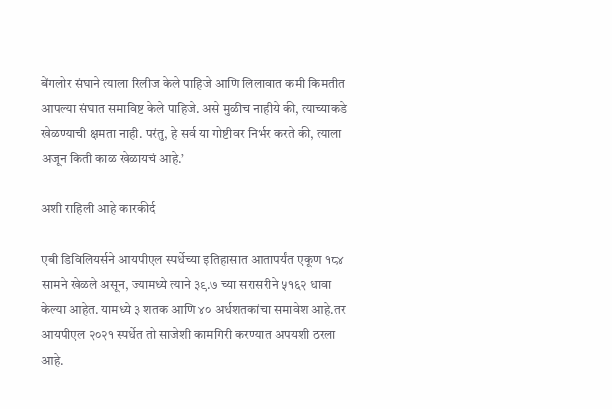बेंगलोर संघाने त्याला रिलीज केले पाहिजे आणि लिलावात कमी किमतीत आपल्या संघात समाविष्ट केले पाहिजे. असे मुळीच नाहीये की, त्याच्याकडे खेळण्याची क्षमता नाही. परंतु, हे सर्व या गोष्टीवर निर्भर करते की, त्याला अजून किती काळ खेळायचं आहे.’

अशी राहिली आहे कारकीर्द

एबी डिविलियर्सने आयपीएल स्पर्धेच्या इतिहासात आतापर्यंत एकूण १८४ सामने खेळले असून, ज्यामध्ये त्याने ३९.७ च्या सरासरीने ५१६२ धावा केल्या आहेत. यामध्ये ३ शतक आणि ४० अर्धशतकांचा समावेश आहे.तर आयपीएल २०२१ स्पर्धेत तो साजेशी कामगिरी करण्यात अपयशी ठरला आहे.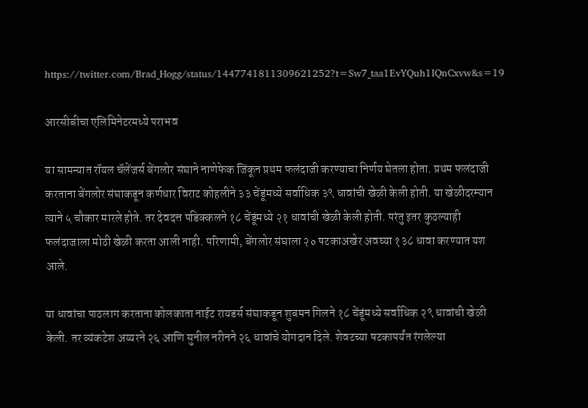https://twitter.com/Brad_Hogg/status/1447741811309621252?t=Sw7_taa1EvYQuh1IQnCxvw&s=19

आरसीबीचा एलिमिनेटरमध्ये पराभव

या सामन्यात रॉयल चॅलेंजर्स बेंगलोर संघाने नाणेफेक जिंकून प्रथम फलंदाजी करण्याचा निर्णय घेतला होता. प्रथम फलंदाजी करताना बेंगलोर संघाकडून कर्णधार विराट कोहलीने ३३ चेंडूंमध्ये सर्वाधिक ३९ धावांची खेळी केली होती. या खेळीदरम्यान त्याने ५ चौकार मारले होते. तर देवदत्त पडिक्कलने १८ चेंडूंमध्ये २१ धावांची खेळी केली होती. परंतु इतर कुठल्याही फलंदाजाला मोठी खेळी करता आली नाही. परिणामी, बेंगलोर संघाला २० षटकाअखेर अवघ्या १३८ धावा करण्यात यश आले.

या धावांचा पाठलाग करताना कोलकाता नाईट रायडर्स संघाकडून शुबमन गिलने १८ चेंडूंमध्ये सर्वाधिक २९ धावांची खेळी केली. तर व्यंकटेश अय्यरने २६ आणि सुनील नरीनने २६ धावांचे योगदान दिले. शेवटच्या षटकापर्यंत रंगलेल्या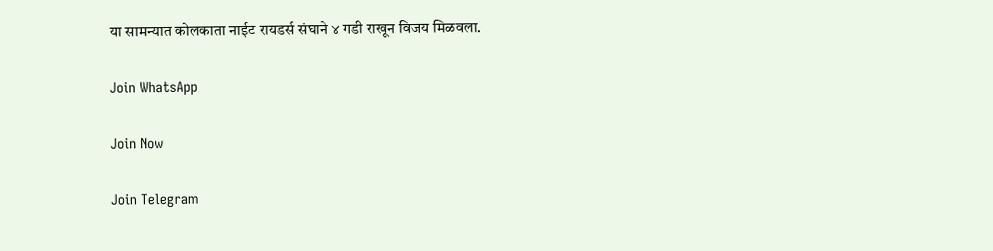या सामन्यात कोलकाता नाईट रायडर्स संघाने ४ गडी राखून विजय मिळवला.

Join WhatsApp

Join Now

Join Telegram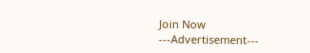Join Now
---Advertisement---